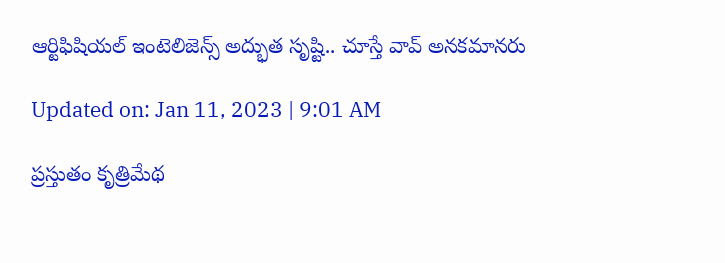ఆర్టిఫిషియల్ ఇంటెలిజెన్స్‌ అద్భుత సృష్టి.. చూస్తే వావ్‌ అనకమానరు

Updated on: Jan 11, 2023 | 9:01 AM

ప్రస్తుతం కృత్రిమేథ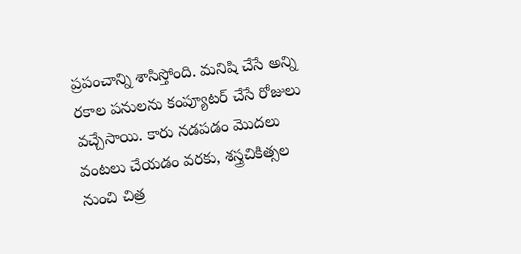ప్రపంచాన్ని శాసిస్తోంది. మనిషి చేసే అన్ని రకాల పనులను కంప్యూటర్‌ చేసే రోజులు వచ్చేసాయి. కారు నడపడం మొదలు వంటలు చేయడం వరకు, శస్త్రచికిత్సల నుంచి చిత్ర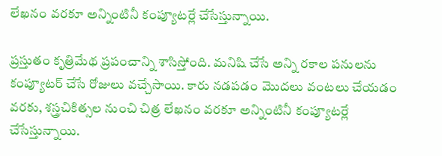లేఖనం వరకూ అన్నింటినీ కంప్యూటర్లే చేసేస్తున్నాయి.

ప్రస్తుతం కృత్రిమేథ ప్రపంచాన్ని శాసిస్తోంది. మనిషి చేసే అన్ని రకాల పనులను కంప్యూటర్‌ చేసే రోజులు వచ్చేసాయి. కారు నడపడం మొదలు వంటలు చేయడం వరకు, శస్త్రచికిత్సల నుంచి చిత్ర లేఖనం వరకూ అన్నింటినీ కంప్యూటర్లే చేసేస్తున్నాయి.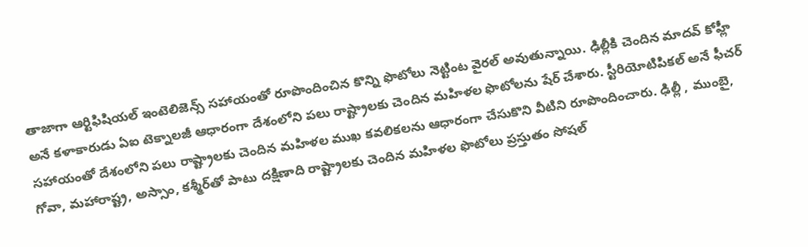తాజాగా ఆర్టిఫిషియల్ ఇంటెలిజెన్స్‌ సహాయంతో రూపొందించిన కొన్ని ఫొటోలు నెట్టింట వైరల్‌ అవుతున్నాయి. ఢిల్లీకి చెందిన మాదవ్‌ కోహ్లీ అనే కళాకారుడు ఏఐ టెక్నాలజీ ఆధారంగా దేశంలోని పలు రాష్ట్రాలకు చెందిన మహిళల ఫొటోలను షేర్‌ చేశారు. స్టీరియోటిపికల్ అనే ఫీచర్‌ సహాయంతో దేశంలోని పలు రాష్ట్రాలకు చెందిన మహిళల ముఖ కవలికలను ఆధారంగా చేసుకొని వీటిని రూపొందించారు. ఢిల్లీ , ముంబై, గోవా, మహారాష్ట్ర, అస్సాం, కశ్మీర్‌తో పాటు దక్షిణాది రాష్ట్రాలకు చెందిన మహిళల ఫొటోలు ప్రస్తుతం సోషల్‌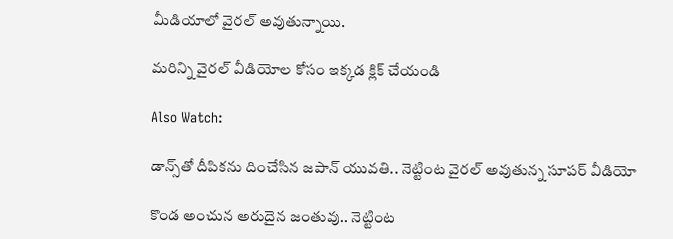మీడియాలో వైరల్‌ అవుతున్నాయి.

మరిన్ని వైరల్ వీడియోల కోసం ఇక్కడ క్లిక్ చేయండి

Also Watch:

డాన్స్‌తో దీపిక‌ను దించేసిన‌ జ‌పాన్ యువతి.. నెట్టింట వైరల్‌ అవుతున్న సూపర్‌ వీడియో

కొండ అంచున అరుదైన జంతువు.. నెట్టింట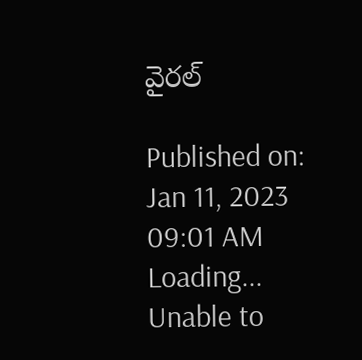వైరల్

Published on: Jan 11, 2023 09:01 AM
Loading...
Unable to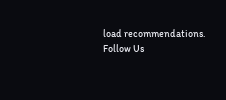load recommendations.
Follow Us